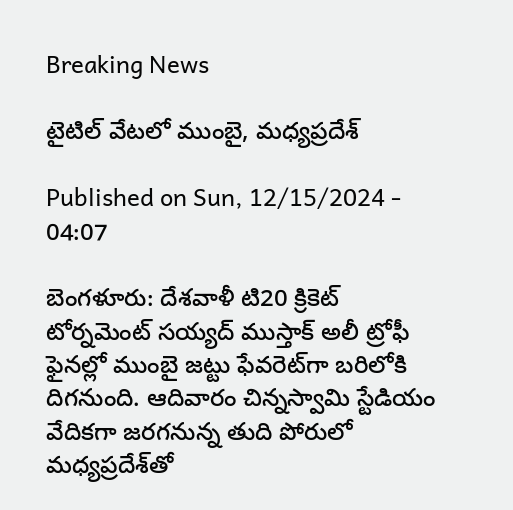Breaking News

టైటిల్‌ వేటలో ముంబై, మధ్యప్రదేశ్‌

Published on Sun, 12/15/2024 - 04:07

బెంగళూరు: దేశవాళీ టి20 క్రికెట్‌ టోర్నమెంట్‌ సయ్యద్‌ ముస్తాక్‌ అలీ ట్రోఫీ ఫైనల్లో ముంబై జట్టు ఫేవరెట్‌గా బరిలోకి దిగనుంది. ఆదివారం చిన్నస్వామి స్టేడియం వేదికగా జరగనున్న తుది పోరులో మధ్యప్రదేశ్‌తో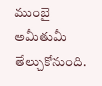ముంబై అమీతుమీ తేల్చుకోనుంది.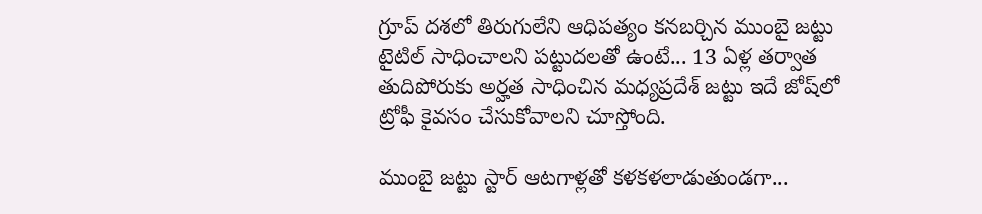గ్రూప్‌ దశలో తిరుగులేని ఆధిపత్యం కనబర్చిన ముంబై జట్టు టైటిల్‌ సాధించాలని పట్టుదలతో ఉంటే... 13 ఏళ్ల తర్వాత తుదిపోరుకు అర్హత సాధించిన మధ్యప్రదేశ్‌ జట్టు ఇదే జోష్‌లో ట్రోఫీ కైవసం చేసుకోవాలని చూస్తోంది.

ముంబై జట్టు స్టార్‌ ఆటగాళ్లతో కళకళలాడుతుండగా...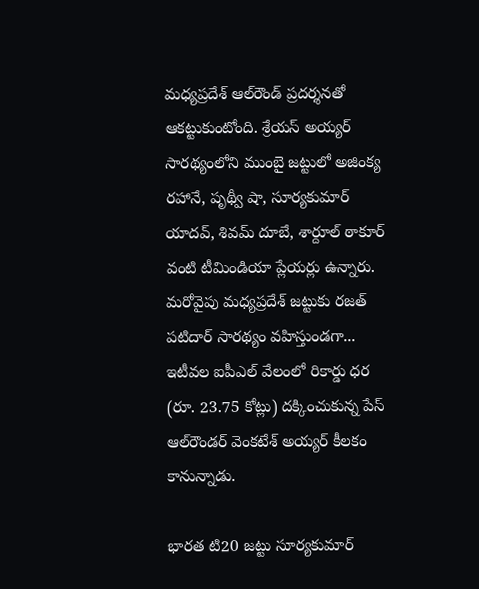మధ్యప్రదేశ్‌ ఆల్‌రౌండ్‌ ప్రదర్శనతో ఆకట్టుకుంటోంది. శ్రేయస్‌ అయ్యర్‌ సారథ్యంలోని ముంబై జట్టులో అజింక్య రహానే, పృథ్వీ షా, సూర్యకుమార్‌ యాదవ్, శివమ్‌ దూబే, శార్దూల్‌ ఠాకూర్‌ వంటి టీమిండియా ప్లేయర్లు ఉన్నారు. మరోవైపు మధ్యప్రదేశ్‌ జట్టుకు రజత్‌ పటిదార్‌ సారథ్యం వహిస్తుండగా... ఇటీవల ఐపీఎల్‌ వేలంలో రికార్డు ధర (రూ. 23.75 కోట్లు) దక్కించుకున్న పేస్‌ ఆల్‌రౌండర్‌ వెంకటేశ్‌ అయ్యర్‌ కీలకం కానున్నాడు.

భారత టి20 జట్టు సూర్యకుమార్‌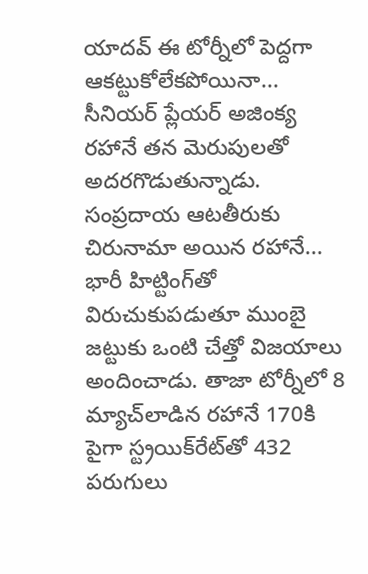యాదవ్‌ ఈ టోర్నీలో పెద్దగా ఆకట్టుకోలేకపోయినా... సీనియర్‌ ప్లేయర్‌ అజింక్య రహానే తన మెరుపులతో అదరగొడుతున్నాడు. సంప్రదాయ ఆటతీరుకు చిరునామా అయిన రహానే... భారీ హిట్టింగ్‌తో విరుచుకుపడుతూ ముంబై జట్టుకు ఒంటి చేత్తో విజయాలు అందించాడు. తాజా టోర్నీలో 8 మ్యాచ్‌లాడిన రహానే 170కి పైగా స్ట్రయిక్‌రేట్‌తో 432 పరుగులు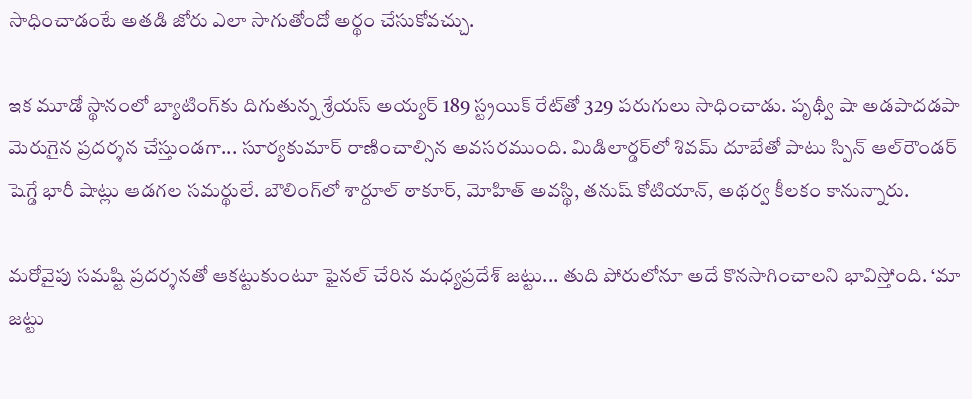సాధించాడంటే అతడి జోరు ఎలా సాగుతోందో అర్థం చేసుకోవచ్చు.

ఇక మూడో స్థానంలో బ్యాటింగ్‌కు దిగుతున్న శ్రేయస్‌ అయ్యర్‌ 189 స్ట్రయిక్‌ రేట్‌తో 329 పరుగులు సాధించాడు. పృథ్వీ షా అడపాదడపా మెరుగైన ప్రదర్శన చేస్తుండగా... సూర్యకుమార్‌ రాణించాల్సిన అవసరముంది. మిడిలార్డర్‌లో శివమ్‌ దూబేతో పాటు స్పిన్‌ ఆల్‌రౌండర్‌ షెగ్డే భారీ షాట్లు ఆడగల సమర్థులే. బౌలింగ్‌లో శార్దూల్‌ ఠాకూర్, మోహిత్‌ అవస్థి, తనుష్‌ కోటియాన్, అథర్వ కీలకం కానున్నారు.

మరోవైపు సమష్టి ప్రదర్శనతో ఆకట్టుకుంటూ ఫైనల్‌ చేరిన మధ్యప్రదేశ్‌ జట్టు... తుది పోరులోనూ అదే కొనసాగించాలని భావిస్తోంది. ‘మా జట్టు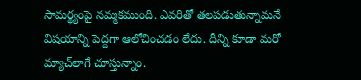సామర్థ్యంపై నమ్మకముంది. ఎవరితో తలపడుతున్నామనే విషయాన్ని పెద్దగా ఆలోచించడం లేదు. దీన్ని కూడా మరో మ్యాచ్‌లాగే చూస్తున్నాం.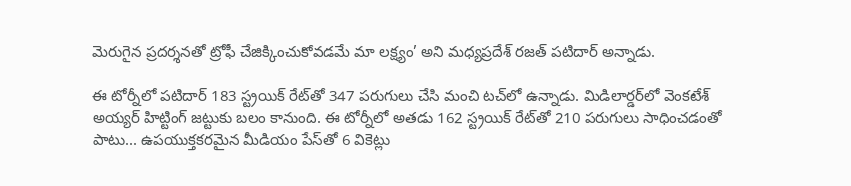మెరుగైన ప్రదర్శనతో ట్రోఫీ చేజిక్కించుకోవడమే మా లక్ష్యం’ అని మధ్యప్రదేశ్‌ రజత్‌ పటిదార్‌ అన్నాడు.

ఈ టోర్నీలో పటిదార్‌ 183 స్ట్రయిక్‌ రేట్‌తో 347 పరుగులు చేసి మంచి టచ్‌లో ఉన్నాడు. మిడిలార్డర్‌లో వెంకటేశ్‌ అయ్యర్‌ హిట్టింగ్‌ జట్టుకు బలం కానుంది. ఈ టోర్నీలో అతడు 162 స్ట్రయిక్‌ రేట్‌తో 210 పరుగులు సాధించడంతో పాటు... ఉపయుక్తకరమైన మీడియం పేస్‌తో 6 వికెట్లు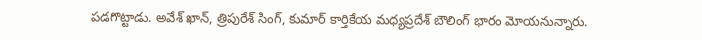పడగొట్టాడు. అవేశ్‌ ఖాన్, త్రిపురేశ్‌ సింగ్, కుమార్‌ కార్తికేయ మధ్యప్రదేశ్‌ బౌలింగ్‌ భారం మోయనున్నారు.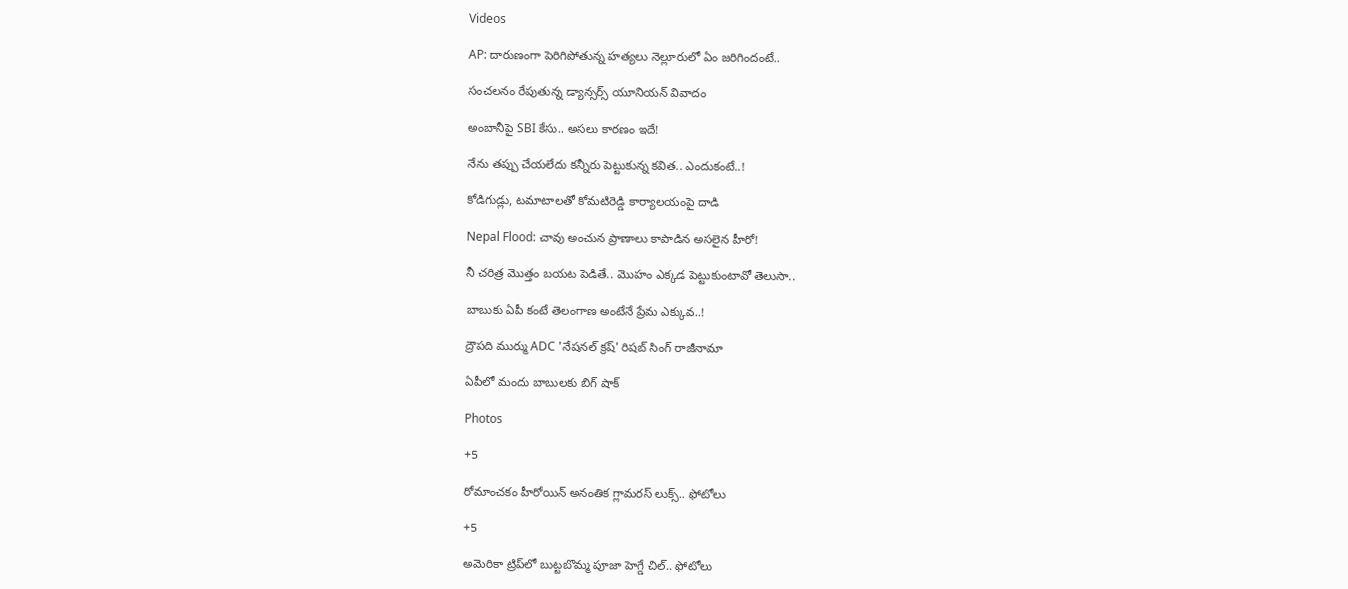Videos

AP: దారుణంగా పెరిగిపోతున్న హత్యలు నెల్లూరులో ఏం జరిగిందంటే..

సంచలనం రేపుతున్న డ్యాన్సర్స్ యూనియన్ వివాదం

అంబానీపై SBI కేసు.. అసలు కారణం ఇదే!

నేను తప్పు చేయలేదు కన్నీరు పెట్టుకున్న కవిత.. ఎందుకంటే..!

కోడిగుడ్లు, టమాటాలతో కోమటిరెడ్డి కార్యాలయంపై దాడి

Nepal Flood: చావు అంచున ప్రాణాలు కాపాడిన అసలైన హీరో!

నీ చరిత్ర మొత్తం బయట పెడితే.. మొహం ఎక్కడ పెట్టుకుంటావో తెలుసా..

బాబుకు ఏపీ కంటే తెలంగాణ అంటేనే ప్రేమ ఎక్కువ..!

ద్రౌపది ముర్ము ADC 'నేషనల్ క్రష్' రిషబ్ సింగ్ రాజీనామా

ఏపీలో మందు బాబులకు బిగ్ షాక్

Photos

+5

రోమాంచకం హీరోయిన్ అనంతిక గ్లామరస్ లుక్స్.. ఫోటోలు

+5

అమెరికా ట్రిప్‌లో బుట్టబొమ్మ పూజా హెగ్డే చిల్.. ఫోటోలు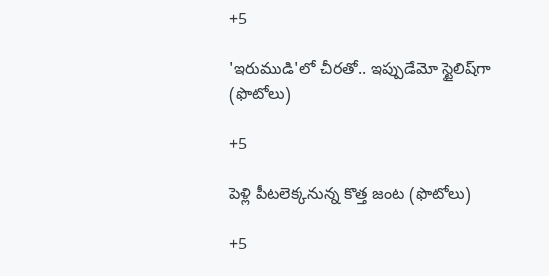+5

'ఇరుముడి'లో చీరతో.. ఇప్పుడేమో స్టైలిష్‌గా (ఫొటోలు)

+5

పెళ్లి పీటలెక్కనున్న కొత్త జంట (ఫొటోలు)

+5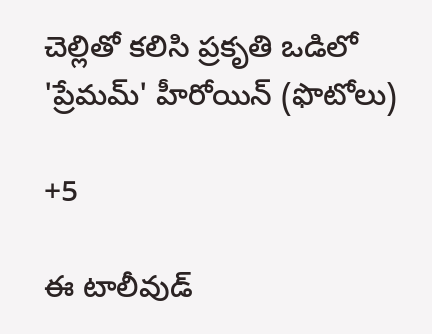చెల్లితో కలిసి ప్రకృతి ఒడిలో 'ప్రేమమ్' హీరోయిన్ (ఫొటోలు)

+5

ఈ టాలీవుడ్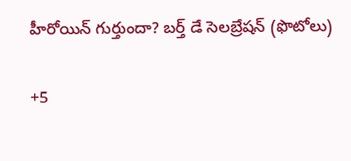హీరోయిన్ గుర్తుందా? బర్త్ డే సెలబ్రేషన్ (ఫొటోలు)

+5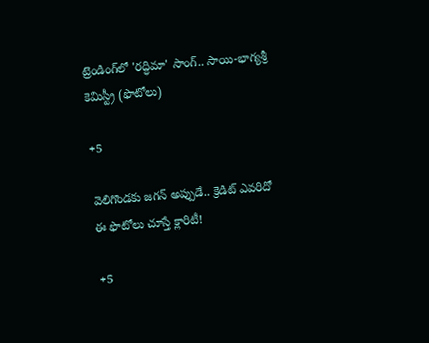ట్రెండింగ్‌లో 'రద్ధిమా' సాంగ్.. సాయి-భాగ్యశ్రీ కెమిస్ట్రీ (ఫొటోలు)

+5

వెలిగొండకు జగన్‌ అప్పుడే.. క్రెడిట్‌ ఎవరిదో ఈ ఫొటోలు చూస్తే క్లారిటీ!

+5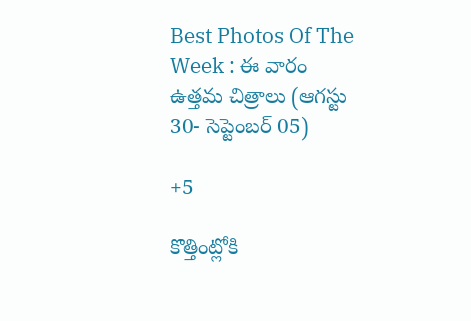Best Photos Of The Week : ఈ వారం ఉత్తమ చిత్రాలు (ఆగస్టు 30- సెప్టెంబర్ 05)

+5

కొత్తింట్లోకి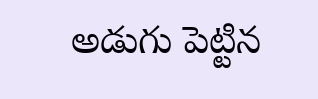అడుగు పెట్టిన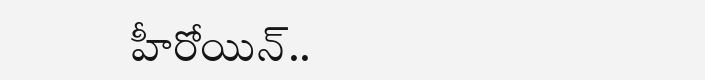హీరోయిన్..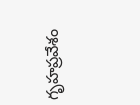గృహప్రవేశం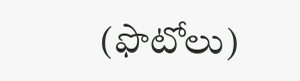(ఫొటోలు)